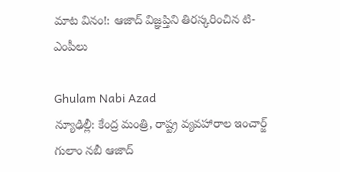మాట వినం!: ఆజాద్ విజ్ఞప్తిని తిరస్కరించిన టి-ఎంపీలు

Ghulam Nabi Azad
న్యూఢిల్లీ: కేంద్ర మంత్రి, రాష్ట్ర వ్యవహారాల ఇంచార్జ్ గులాం నబీ ఆజాద్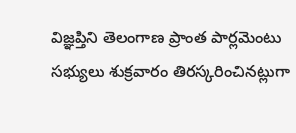విజ్ఞప్తిని తెలంగాణ ప్రాంత పార్లమెంటు సభ్యులు శుక్రవారం తిరస్కరించినట్లుగా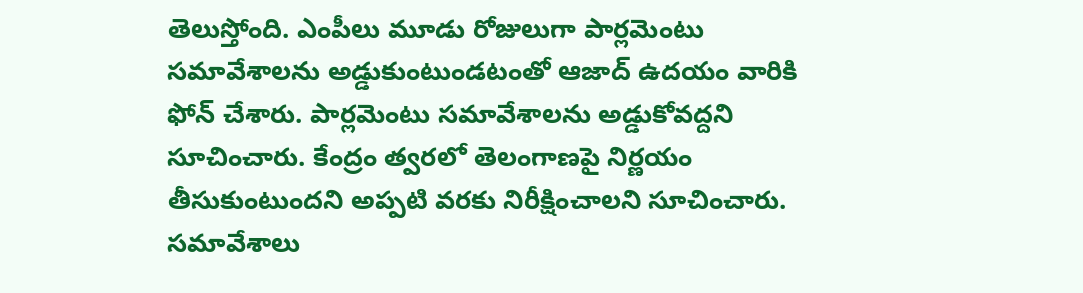తెలుస్తోంది. ఎంపీలు మూడు రోజులుగా పార్లమెంటు సమావేశాలను అడ్డుకుంటుండటంతో ఆజాద్ ఉదయం వారికి ఫోన్ చేశారు. పార్లమెంటు సమావేశాలను అడ్డుకోవద్దని సూచించారు. కేంద్రం త్వరలో తెలంగాణపై నిర్ణయం తీసుకుంటుందని అప్పటి వరకు నిరీక్షించాలని సూచించారు. సమావేశాలు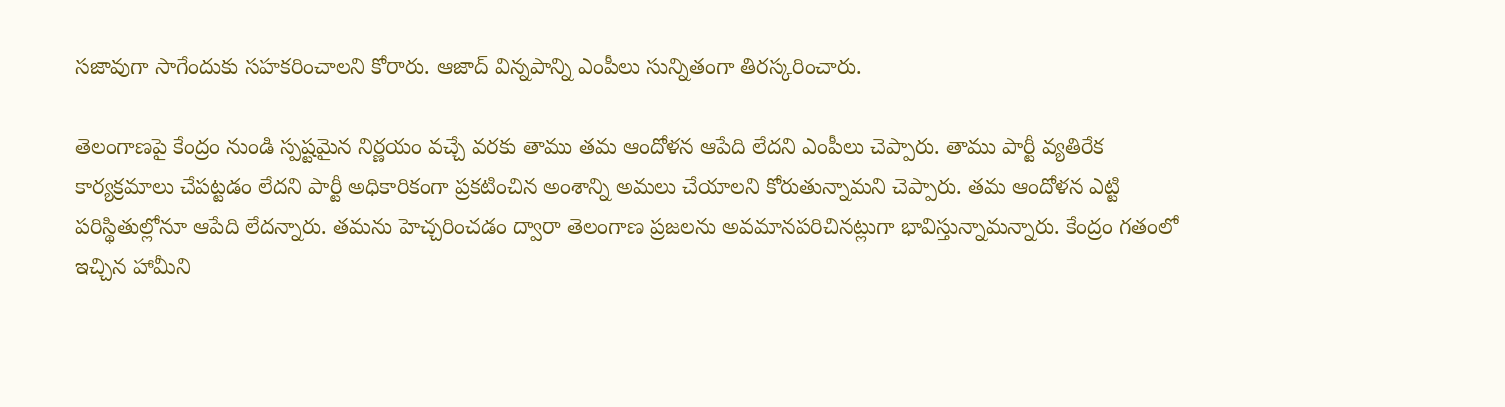సజావుగా సాగేందుకు సహకరించాలని కోరారు. ఆజాద్ విన్నపాన్ని ఎంపీలు సున్నితంగా తిరస్కరించారు.

తెలంగాణపై కేంద్రం నుండి స్పష్టమైన నిర్ణయం వచ్చే వరకు తాము తమ ఆందోళన ఆపేది లేదని ఎంపీలు చెప్పారు. తాము పార్టీ వ్యతిరేక కార్యక్రమాలు చేపట్టడం లేదని పార్టీ అధికారికంగా ప్రకటించిన అంశాన్ని అమలు చేయాలని కోరుతున్నామని చెప్పారు. తమ ఆందోళన ఎట్టి పరిస్థితుల్లోనూ ఆపేది లేదన్నారు. తమను హెచ్చరించడం ద్వారా తెలంగాణ ప్రజలను అవమానపరిచినట్లుగా భావిస్తున్నామన్నారు. కేంద్రం గతంలో ఇచ్చిన హామీని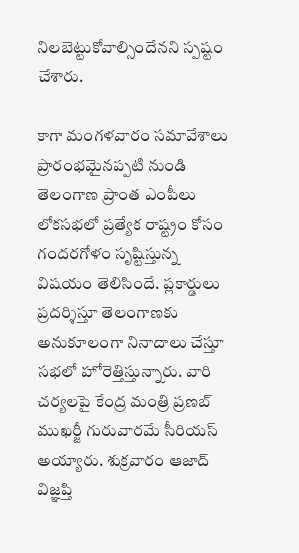నిలబెట్టుకోవాల్సిందేనని స్పష్టం చేశారు.

కాగా మంగళవారం సమావేశాలు ప్రారంభమైనప్పటి నుండి తెలంగాణ ప్రాంత ఎంపీలు లోకసభలో ప్రత్యేక రాష్ట్రం కోసం గందరగోళం సృష్టిస్తున్న విషయం తెలిసిందే. ప్లకార్డులు ప్రదర్శిస్తూ తెలంగాణకు అనుకూలంగా నినాదాలు చేస్తూ సభలో హోరెత్తిస్తున్నారు. వారి చర్యలపై కేంద్ర మంత్రి ప్రణబ్ ముఖర్జీ గురువారమే సీరియస్ అయ్యారు. శుక్రవారం ఆజాద్ విజ్ఞప్తి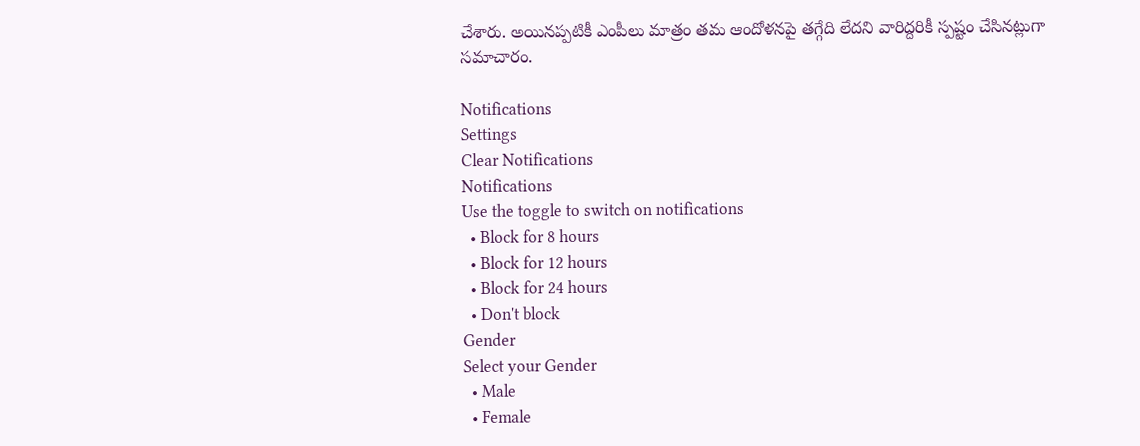చేశారు. అయినప్పటికీ ఎంపీలు మాత్రం తమ ఆందోళనపై తగ్గేది లేదని వారిద్దరికీ స్పష్టం చేసినట్లుగా సమాచారం.

Notifications
Settings
Clear Notifications
Notifications
Use the toggle to switch on notifications
  • Block for 8 hours
  • Block for 12 hours
  • Block for 24 hours
  • Don't block
Gender
Select your Gender
  • Male
  • Female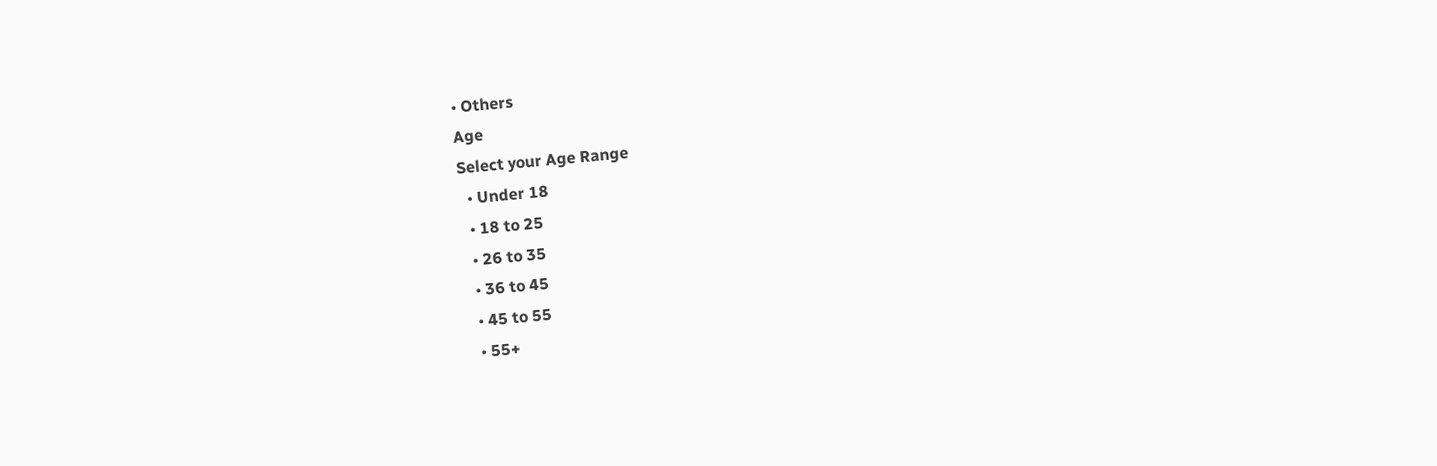• Others
Age
Select your Age Range
  • Under 18
  • 18 to 25
  • 26 to 35
  • 36 to 45
  • 45 to 55
  • 55+